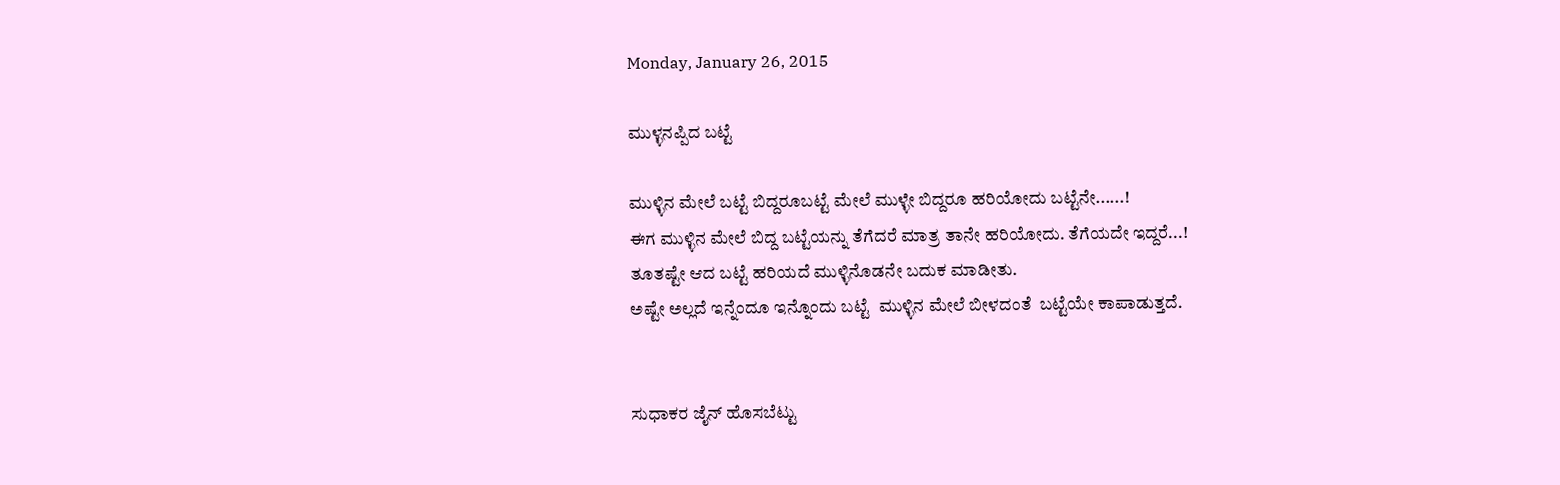Monday, January 26, 2015

ಮುಳ್ಳನಪ್ಪಿದ ಬಟ್ಟೆ

ಮುಳ್ಳಿನ ಮೇಲೆ ಬಟ್ಟೆ ಬಿದ್ದರೂಬಟ್ಟೆ ಮೇಲೆ ಮುಳ್ಳೇ ಬಿದ್ದರೂ ಹರಿಯೋದು ಬಟ್ಟೆನೇ......!
ಈಗ ಮುಳ್ಳಿನ ಮೇಲೆ ಬಿದ್ದ ಬಟ್ಟೆಯನ್ನು ತೆಗೆದರೆ ಮಾತ್ರ ತಾನೇ ಹರಿಯೋದು. ತೆಗೆಯದೇ ಇದ್ದರೆ...!
ತೂತಷ್ಟೇ ಆದ ಬಟ್ಟೆ ಹರಿಯದೆ ಮುಳ್ಳಿನೊಡನೇ ಬದುಕ ಮಾಡೀತು.
ಅಷ್ಟೇ ಅಲ್ಲದೆ ಇನ್ನೆಂದೂ ಇನ್ನೊಂದು ಬಟ್ಟೆ  ಮುಳ್ಳಿನ ಮೇಲೆ ಬೀಳದಂತೆ  ಬಟ್ಟೆಯೇ ಕಾಪಾಡುತ್ತದೆ.


ಸುಧಾಕರ ಜೈನ್ ಹೊಸಬೆಟ್ಟು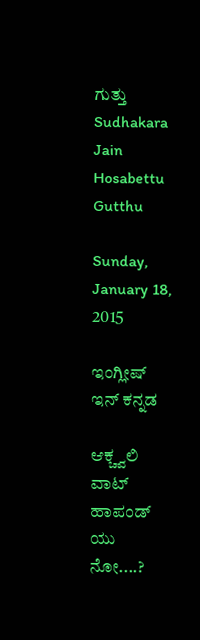ಗುತ್ತು
Sudhakara Jain Hosabettu Gutthu

Sunday, January 18, 2015

ಇಂಗ್ಲೀಷ್ ಇನ್ ಕನ್ನಡ

ಆಕ್ಚ್ವಲಿ ವಾಟ್ ಹಾಪಂಡ್ ಯು ನೋ....?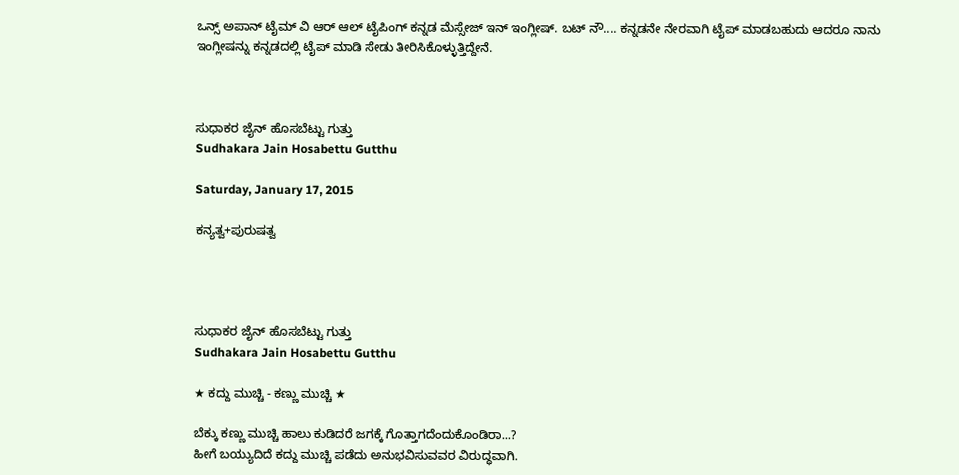ಒನ್ಸ್ ಅಪಾನ್ ಟೈಮ್ ವಿ ಆರ್ ಆಲ್ ಟೈಪಿಂಗ್ ಕನ್ನಡ ಮೆಸ್ಸೇಜ್ ಇನ್ ಇಂಗ್ಲೀಷ್. ಬಟ್ ನೌ.... ಕನ್ನಡನೇ ನೇರವಾಗಿ ಟೈಪ್ ಮಾಡಬಹುದು ಆದರೂ ನಾನು ಇಂಗ್ಲೀಷನ್ನು ಕನ್ನಡದಲ್ಲಿ ಟೈಪ್ ಮಾಡಿ ಸೇಡು ತೀರಿಸಿಕೊಳ್ಳುತ್ತಿದ್ದೇನೆ.



ಸುಧಾಕರ ಜೈನ್ ಹೊಸಬೆಟ್ಟು ಗುತ್ತು
Sudhakara Jain Hosabettu Gutthu

Saturday, January 17, 2015

ಕನ್ಯತ್ವ+ಪುರುಷತ್ವ




ಸುಧಾಕರ ಜೈನ್ ಹೊಸಬೆಟ್ಟು ಗುತ್ತು
Sudhakara Jain Hosabettu Gutthu

★ ಕದ್ದು ಮುಚ್ಚಿ - ಕಣ್ಣು ಮುಚ್ಚಿ ★

ಬೆಕ್ಕು ಕಣ್ಣು ಮುಚ್ಚಿ ಹಾಲು ಕುಡಿದರೆ ಜಗಕ್ಕೆ ಗೊತ್ತಾಗದೆಂದುಕೊಂಡಿರಾ...?
ಹೀಗೆ ಬಯ್ಯುದಿದೆ ಕದ್ದು ಮುಚ್ಚಿ ಪಡೆದು ಅನುಭವಿಸುವವರ ವಿರುದ್ಧವಾಗಿ.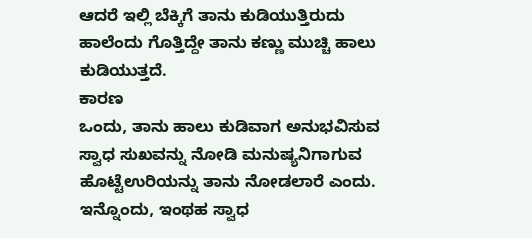ಆದರೆ ಇಲ್ಲಿ ಬೆಕ್ಕಿಗೆ ತಾನು ಕುಡಿಯುತ್ತಿರುದು ಹಾಲೆಂದು ಗೊತ್ತಿದ್ದೇ ತಾನು ಕಣ್ಣು ಮುಚ್ಚಿ ಹಾಲು ಕುಡಿಯುತ್ತದೆ.
ಕಾರಣ
ಒಂದು, ತಾನು ಹಾಲು ಕುಡಿವಾಗ ಅನುಭವಿಸುವ ಸ್ವಾಧ ಸುಖವನ್ನು ನೋಡಿ ಮನುಷ್ಯನಿಗಾಗುವ ಹೊಟ್ಟೆಉರಿಯನ್ನು ತಾನು ನೋಡಲಾರೆ ಎಂದು.
ಇನ್ನೊಂದು, ಇಂಥಹ ಸ್ವಾಧ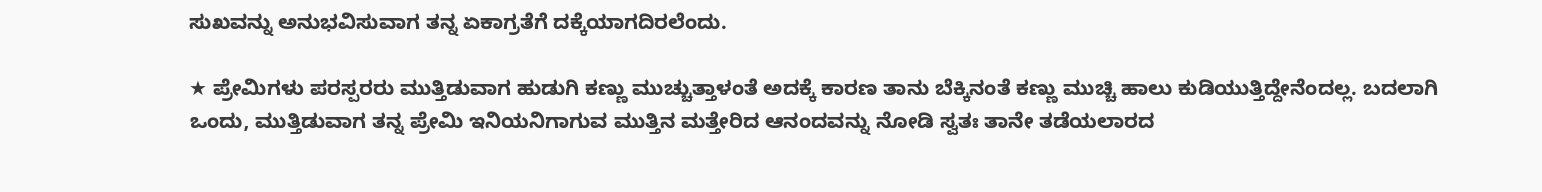ಸುಖವನ್ನು ಅನುಭವಿಸುವಾಗ ತನ್ನ ಏಕಾಗ್ರತೆಗೆ ದಕ್ಕೆಯಾಗದಿರಲೆಂದು.

★ ಪ್ರೇಮಿಗಳು ಪರಸ್ಪರರು ಮುತ್ತಿಡುವಾಗ ಹುಡುಗಿ ಕಣ್ಣು ಮುಚ್ಚುತ್ತಾಳಂತೆ ಅದಕ್ಕೆ ಕಾರಣ ತಾನು ಬೆಕ್ಕಿನಂತೆ ಕಣ್ಣು ಮುಚ್ಚಿ ಹಾಲು ಕುಡಿಯುತ್ತಿದ್ದೇನೆಂದಲ್ಲ. ಬದಲಾಗಿ
ಒಂದು, ಮುತ್ತಿಡುವಾಗ ತನ್ನ ಪ್ರೇಮಿ ಇನಿಯನಿಗಾಗುವ ಮುತ್ತಿನ ಮತ್ತೇರಿದ ಆನಂದವನ್ನು ನೋಡಿ ಸ್ವತಃ ತಾನೇ ತಡೆಯಲಾರದ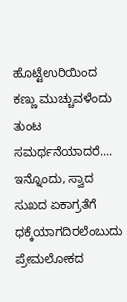ಹೊಟ್ಟೆಉರಿಯಿಂದ ಕಣ್ಣು ಮುಚ್ಚುವಳೆಂದು ತುಂಟ ಸಮರ್ಥನೆಯಾದರೆ....
ಇನ್ನೊಂದು, ಸ್ವಾದ ಸುಖದ ಏಕಾಗ್ರತೆಗೆ ಧಕ್ಕೆಯಾಗದಿರಲೆಂಬುದು ಪ್ರೇಮಲೋಕದ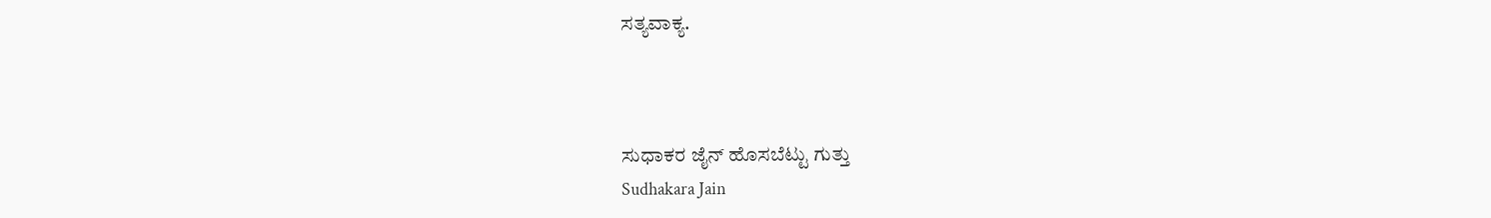ಸತ್ಯವಾಕ್ಯ.



ಸುಧಾಕರ ಜೈನ್ ಹೊಸಬೆಟ್ಟು ಗುತ್ತು
Sudhakara Jain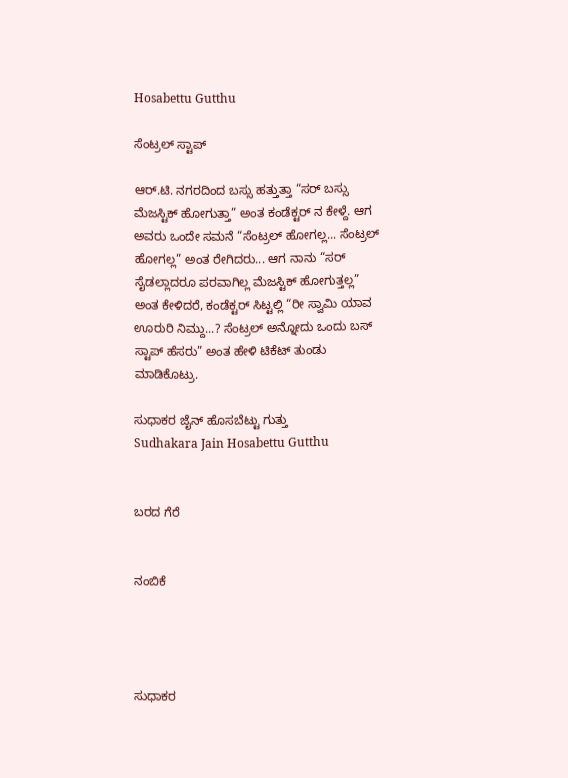Hosabettu Gutthu

ಸೆಂಟ್ರಲ್ ಸ್ಟಾಪ್

ಆರ್.ಟಿ. ನಗರದಿಂದ ಬಸ್ಸು ಹತ್ತುತ್ತಾ “ಸರ್ ಬಸ್ಸು ಮೆಜಸ್ಟಿಕ್ ಹೋಗುತ್ತಾ” ಅಂತ ಕಂಡೆಕ್ಟರ್ ನ ಕೇಳ್ದೆ. ಆಗ ಅವರು ಒಂದೇ ಸಮನೆ “ಸೆಂಟ್ರಲ್ ಹೋಗಲ್ಲ... ಸೆಂಟ್ರಲ್ ಹೋಗಲ್ಲ” ಅಂತ ರೇಗಿದರು... ಆಗ ನಾನು “ಸರ್ ಸೈಡಲ್ಲಾದರೂ ಪರವಾಗಿಲ್ಲ ಮೆಜಸ್ಟಿಕ್ ಹೋಗುತ್ತಲ್ಲ” ಅಂತ ಕೇಳಿದರೆ, ಕಂಡೆಕ್ಟರ್ ಸಿಟ್ಟಲ್ಲಿ “ರೀ ಸ್ವಾಮಿ ಯಾವ ಊರುರಿ ನಿಮ್ದು...? ಸೆಂಟ್ರಲ್ ಅನ್ನೋದು ಒಂದು ಬಸ್ ಸ್ಟಾಪ್ ಹೆಸರು” ಅಂತ ಹೇಳಿ ಟಿಕೆಟ್ ತುಂಡು ಮಾಡಿಕೊಟ್ರು.

ಸುಧಾಕರ ಜೈನ್ ಹೊಸಬೆಟ್ಟು ಗುತ್ತು
Sudhakara Jain Hosabettu Gutthu


ಬರದ ಗೆರೆ


ನಂಬಿಕೆ




ಸುಧಾಕರ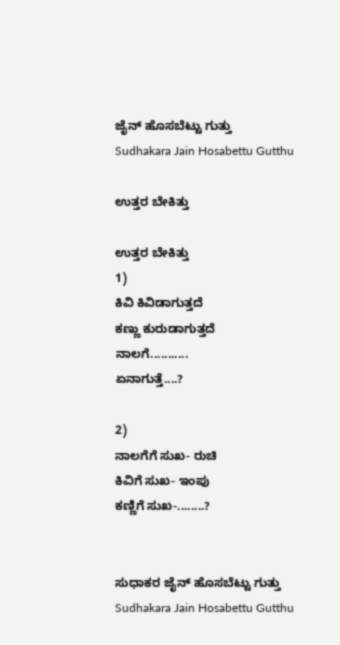ಜೈನ್ ಹೊಸಬೆಟ್ಟು ಗುತ್ತು
Sudhakara Jain Hosabettu Gutthu

ಉತ್ತರ ಬೇಕಿತ್ತು

ಉತ್ತರ ಬೇಕಿತ್ತು
1)
ಕಿವಿ ಕಿವಿಡಾಗುತ್ತದೆ
ಕಣ್ಣು ಕುರುಡಾಗುತ್ತದೆ
ನಾಲಗೆ...........
ಏನಾಗುತ್ತೆ....?

2)
ನಾಲಗೆಗೆ ಸುಖ- ರುಚಿ
ಕಿವಿಗೆ ಸುಖ- ಇಂಪು
ಕಣ್ಣಿಗೆ ಸುಖ-........?


ಸುಧಾಕರ ಜೈನ್ ಹೊಸಬೆಟ್ಟು ಗುತ್ತು
Sudhakara Jain Hosabettu Gutthu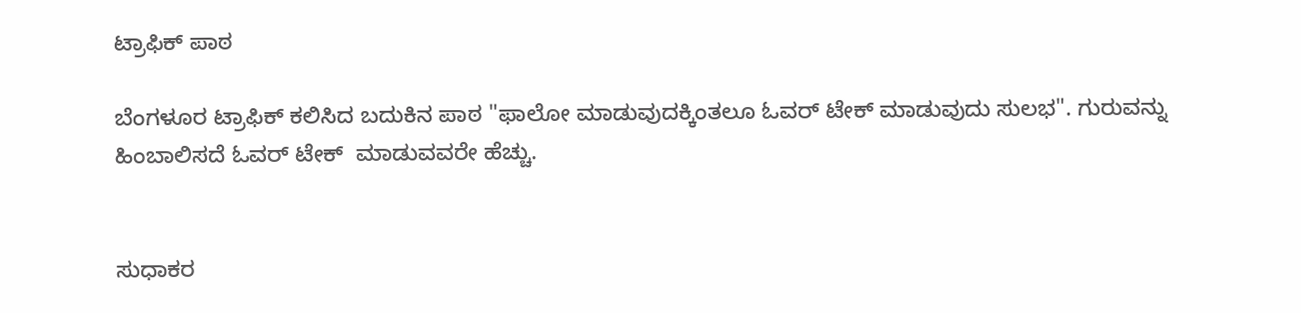ಟ್ರಾಫಿಕ್ ಪಾಠ

ಬೆಂಗಳೂರ ಟ್ರಾಫಿಕ್ ಕಲಿಸಿದ ಬದುಕಿನ ಪಾಠ "ಫಾಲೋ ಮಾಡುವುದಕ್ಕಿಂತಲೂ ಓವರ್ ಟೇಕ್ ಮಾಡುವುದು ಸುಲಭ". ಗುರುವನ್ನು ಹಿಂಬಾಲಿಸದೆ ಓವರ್ ಟೇಕ್  ಮಾಡುವವರೇ ಹೆಚ್ಚು.


ಸುಧಾಕರ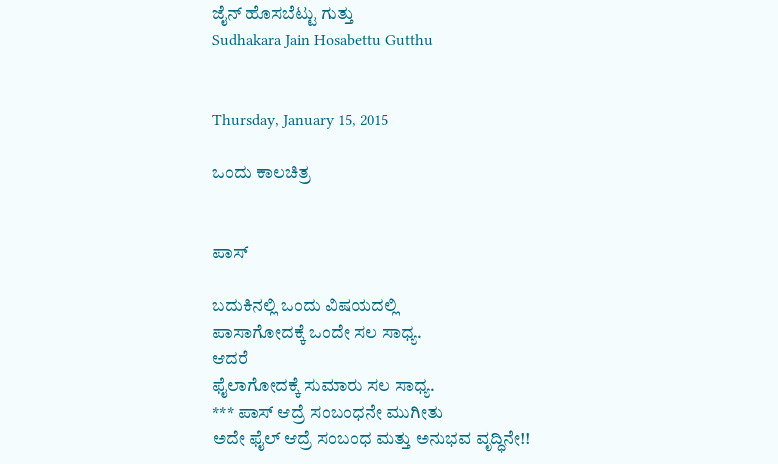ಜೈನ್ ಹೊಸಬೆಟ್ಟು ಗುತ್ತು
Sudhakara Jain Hosabettu Gutthu


Thursday, January 15, 2015

ಒಂದು ಕಾಲಚಿತ್ರ


ಪಾಸ್

ಬದುಕಿನಲ್ಲಿ ಒಂದು ವಿಷಯದಲ್ಲಿ
ಪಾಸಾಗೋದಕ್ಕೆ ಒಂದೇ ಸಲ ಸಾಧ್ಯ.
ಆದರೆ
ಫೈಲಾಗೋದಕ್ಕೆ ಸುಮಾರು ಸಲ ಸಾಧ್ಯ.
*** ಪಾಸ್ ಆದ್ರೆ ಸಂಬಂಧನೇ ಮುಗೀತು
ಅದೇ ಫೈಲ್ ಆದ್ರೆ ಸಂಬಂಧ ಮತ್ತು ಅನುಭವ ವೃದ್ಧಿನೇ!!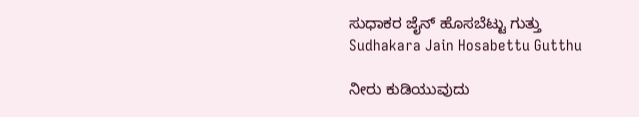ಸುಧಾಕರ ಜೈನ್ ಹೊಸಬೆಟ್ಟು ಗುತ್ತು
Sudhakara Jain Hosabettu Gutthu

ನೀರು ಕುಡಿಯುವುದು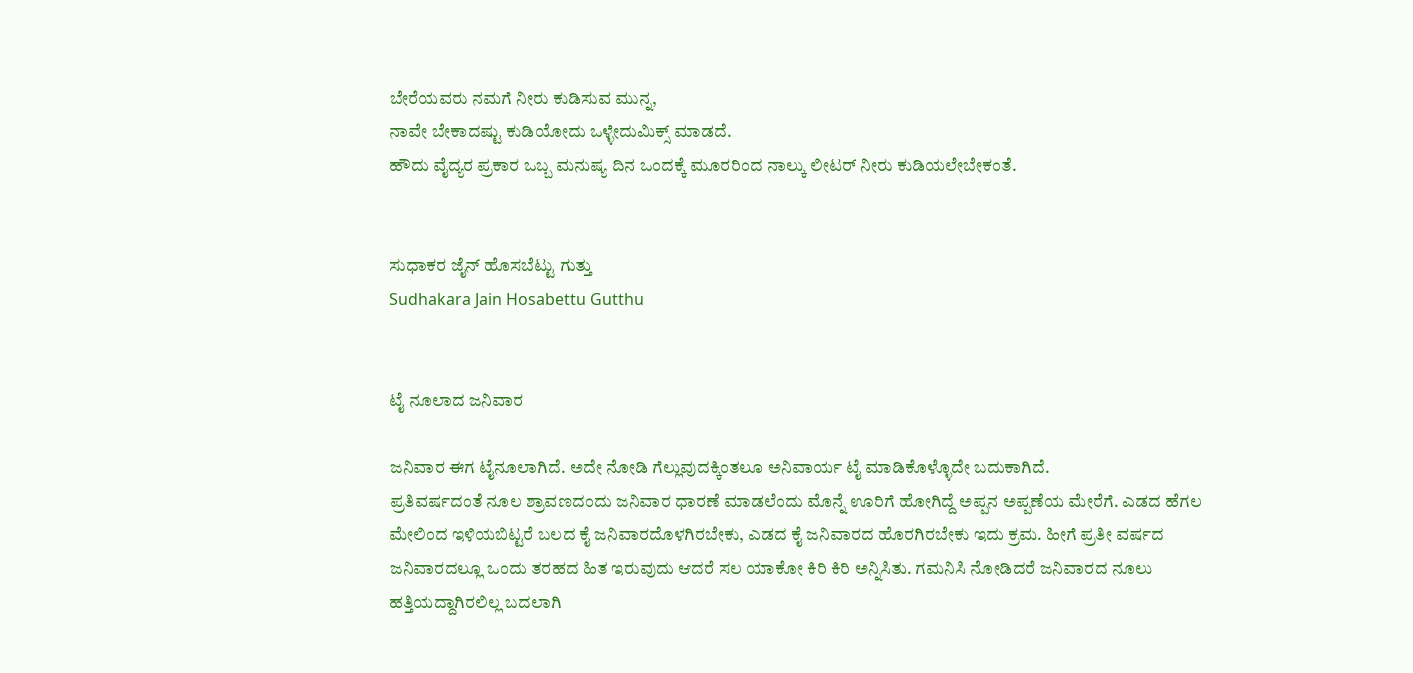ಬೇರೆಯವರು ನಮಗೆ ನೀರು ಕುಡಿಸುವ ಮುನ್ನ,
ನಾವೇ ಬೇಕಾದಷ್ಟು ಕುಡಿಯೋದು ಒಳ್ಳೇದುಮಿಕ್ಸ್ ಮಾಡದೆ.
ಹೌದು ವೈದ್ಯರ ಪ್ರಕಾರ ಒಬ್ಬ ಮನುಷ್ಯ ದಿನ ಒಂದಕ್ಕೆ ಮೂರರಿಂದ ನಾಲ್ಕು ಲೀಟರ್ ನೀರು ಕುಡಿಯಲೇಬೇಕಂತೆ.


ಸುಧಾಕರ ಜೈನ್ ಹೊಸಬೆಟ್ಟು ಗುತ್ತು
Sudhakara Jain Hosabettu Gutthu


ಟೈ ನೂಲಾದ ಜನಿವಾರ

ಜನಿವಾರ ಈಗ ಟೈನೂಲಾಗಿದೆ. ಅದೇ ನೋಡಿ ಗೆಲ್ಲುವುದಕ್ಕಿಂತಲೂ ಅನಿವಾರ್ಯ ಟೈ ಮಾಡಿಕೊಳ್ಳೊದೇ ಬದುಕಾಗಿದೆ.
ಪ್ರತಿವರ್ಷದಂತೆ ನೂಲ ಶ್ರಾವಣದಂದು ಜನಿವಾರ ಧಾರಣೆ ಮಾಡಲೆಂದು ಮೊನ್ನೆ ಊರಿಗೆ ಹೋಗಿದ್ದೆ ಅಪ್ಪನ ಅಪ್ಪಣೆಯ ಮೇರೆಗೆ. ಎಡದ ಹೆಗಲ ಮೇಲಿಂದ ಇಳಿಯಬಿಟ್ಟರೆ ಬಲದ ಕೈ ಜನಿವಾರದೊಳಗಿರಬೇಕು, ಎಡದ ಕೈ ಜನಿವಾರದ ಹೊರಗಿರಬೇಕು ಇದು ಕ್ರಮ. ಹೀಗೆ ಪ್ರತೀ ವರ್ಷದ ಜನಿವಾರದಲ್ಲೂ ಒಂದು ತರಹದ ಹಿತ ಇರುವುದು ಆದರೆ ಸಲ ಯಾಕೋ ಕಿರಿ ಕಿರಿ ಅನ್ನಿಸಿತು. ಗಮನಿಸಿ ನೋಡಿದರೆ ಜನಿವಾರದ ನೂಲು ಹತ್ತಿಯದ್ದಾಗಿರಲಿಲ್ಲ ಬದಲಾಗಿ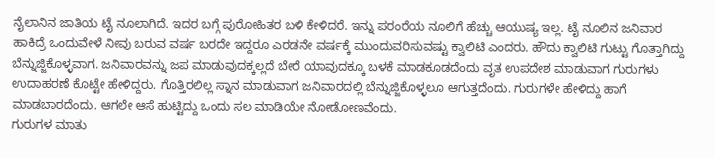ನೈಲಾನಿನ ಜಾತಿಯ ಟೈ ನೂಲಾಗಿದೆ. ಇದರ ಬಗ್ಗೆ ಪುರೋಹಿತರ ಬಳಿ ಕೇಳಿದರೆ. ಇನ್ನು ಪರಂರೆಯ ನೂಲಿಗೆ ಹೆಚ್ಚು ಆಯುಷ್ಯ ಇಲ್ಲ. ಟೈ ನೂಲಿನ ಜನಿವಾರ ಹಾಕಿದ್ರೆ ಒಂದುವೇಳೆ ನೀವು ಬರುವ ವರ್ಷ ಬರದೇ ಇದ್ದರೂ ಎರಡನೇ ವರ್ಷಕ್ಕೆ ಮುಂದುವರಿಸುವಷ್ಟು ಕ್ವಾಲಿಟಿ ಎಂದರು. ಹೌದು ಕ್ವಾಲಿಟಿ ಗುಟ್ಟು ಗೊತ್ತಾಗಿದ್ದು ಬೆನ್ನುಜ್ಜಿಕೊಳ್ಳವಾಗ. ಜನಿವಾರವನ್ನು ಜಪ ಮಾಡುವುದಕ್ಕಲ್ಲದೆ ಬೇರೆ ಯಾವುದಕ್ಕೂ ಬಳಕೆ ಮಾಡಕೂಡದೆಂದು ವೃತ ಉಪದೇಶ ಮಾಡುವಾಗ ಗುರುಗಳು ಉದಾಹರಣೆ ಕೊಟ್ಟೇ ಹೇಳಿದ್ದರು. ಗೊತ್ತಿರಲಿಲ್ಲ ಸ್ನಾನ ಮಾಡುವಾಗ ಜನಿವಾರದಲ್ಲಿ ಬೆನ್ನುಜ್ಜಿಕೊಳ್ಳಲೂ ಆಗುತ್ತದೆಂದು. ಗುರುಗಳೇ ಹೇಳಿದ್ದು ಹಾಗೆ ಮಾಡಬಾರದೆಂದು. ಆಗಲೇ ಆಸೆ ಹುಟ್ಟಿದ್ದು ಒಂದು ಸಲ ಮಾಡಿಯೇ ನೋಡೋಣವೆಂದು.
ಗುರುಗಳ ಮಾತು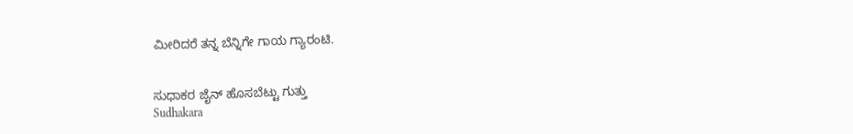ಮೀರಿದರೆ ತನ್ನ ಬೆನ್ನಿಗೇ ಗಾಯ ಗ್ಯಾರಂಟಿ.


ಸುಧಾಕರ ಜೈನ್ ಹೊಸಬೆಟ್ಟು ಗುತ್ತು
Sudhakara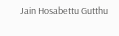Jain Hosabettu Gutthu